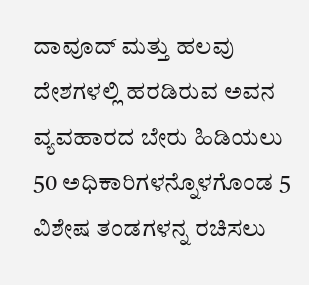ದಾವೂದ್ ಮತ್ತು ಹಲವು ದೇಶಗಳಲ್ಲಿ ಹರಡಿರುವ ಅವನ ವ್ಯವಹಾರದ ಬೇರು ಹಿಡಿಯಲು 50 ಅಧಿಕಾರಿಗಳನ್ನೊಳಗೊಂಡ 5 ವಿಶೇಷ ತಂಡಗಳನ್ನ ರಚಿಸಲು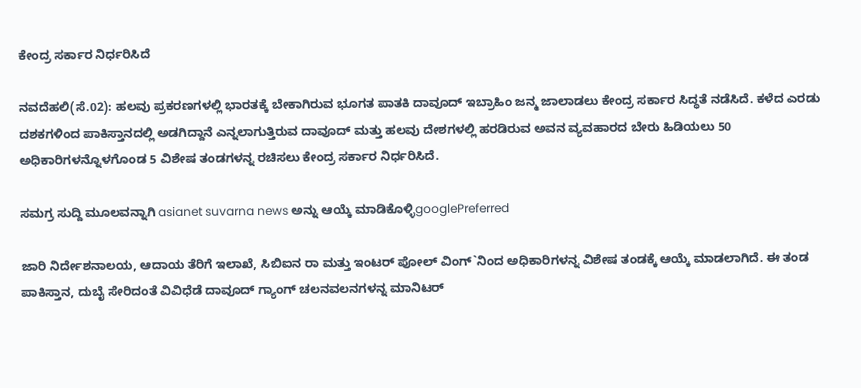ಕೇಂದ್ರ ಸರ್ಕಾರ ನಿರ್ಧರಿಸಿದೆ

ನವದೆಹಲಿ(ಸೆ.02): ಹಲವು ಪ್ರಕರಣಗಳಲ್ಲಿ ಭಾರತಕ್ಕೆ ಬೇಕಾಗಿರುವ ಭೂಗತ ಪಾತಕಿ ದಾವೂದ್ ಇಬ್ರಾಹಿಂ ಜನ್ಮ ಜಾಲಾಡಲು ಕೇಂದ್ರ ಸರ್ಕಾರ ಸಿದ್ಧತೆ ನಡೆಸಿದೆ. ಕಳೆದ ಎರಡು ದಶಕಗಳಿಂದ ಪಾಕಿಸ್ತಾನದಲ್ಲಿ ಅಡಗಿದ್ದಾನೆ ಎನ್ನಲಾಗುತ್ತಿರುವ ದಾವೂದ್ ಮತ್ತು ಹಲವು ದೇಶಗಳಲ್ಲಿ ಹರಡಿರುವ ಅವನ ವ್ಯವಹಾರದ ಬೇರು ಹಿಡಿಯಲು 50 ಅಧಿಕಾರಿಗಳನ್ನೊಳಗೊಂಡ 5 ವಿಶೇಷ ತಂಡಗಳನ್ನ ರಚಿಸಲು ಕೇಂದ್ರ ಸರ್ಕಾರ ನಿರ್ಧರಿಸಿದೆ.

ಸಮಗ್ರ ಸುದ್ದಿ ಮೂಲವನ್ನಾಗಿ asianet suvarna news ಅನ್ನು ಆಯ್ಕೆ ಮಾಡಿಕೊಳ್ಳಿgooglePreferred

ಜಾರಿ ನಿರ್ದೇಶನಾಲಯ, ಆದಾಯ ತೆರಿಗೆ ಇಲಾಖೆ, ಸಿಬಿಐನ ರಾ ಮತ್ತು ಇಂಟರ್ ಪೋಲ್ ವಿಂಗ್`ನಿಂದ ಅಧಿಕಾರಿಗಳನ್ನ ವಿಶೇಷ ತಂಡಕ್ಕೆ ಆಯ್ಕೆ ಮಾಡಲಾಗಿದೆ. ಈ ತಂಡ ಪಾಕಿಸ್ತಾನ, ದುಬೈ ಸೇರಿದಂತೆ ವಿವಿಧೆಡೆ ದಾವೂದ್ ಗ್ಯಾಂಗ್ ಚಲನವಲನಗಳನ್ನ ಮಾನಿಟರ್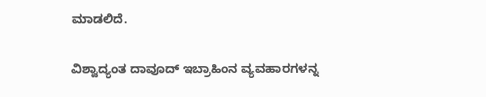ಮಾಡಲಿದೆ.

ವಿಶ್ವಾದ್ಯಂತ ದಾವೂದ್ ಇಬ್ರಾಹಿಂನ ವ್ಯವಹಾರಗಳನ್ನ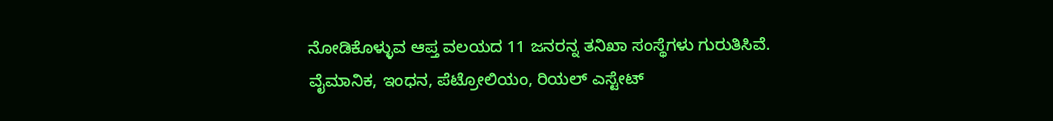ನೋಡಿಕೊಳ್ಳುವ ಆಪ್ತ ವಲಯದ 11 ಜನರನ್ನ ತನಿಖಾ ಸಂಸ್ಥೆಗಳು ಗುರುತಿಸಿವೆ. ವೈಮಾನಿಕ, ಇಂಧನ, ಪೆಟ್ರೋಲಿಯಂ, ರಿಯಲ್ ಎಸ್ಟೇಟ್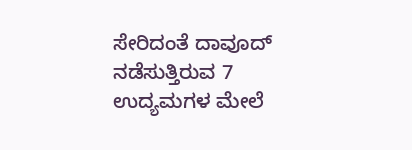ಸೇರಿದಂತೆ ದಾವೂದ್ ನಡೆಸುತ್ತಿರುವ 7 ಉದ್ಯಮಗಳ ಮೇಲೆ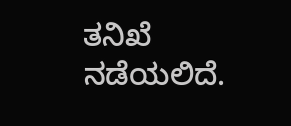ತನಿಖೆ ನಡೆಯಲಿದೆ.